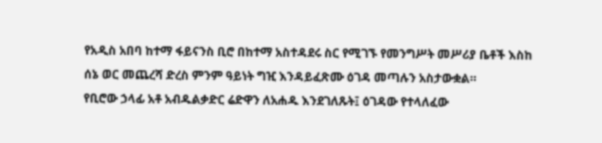የአዲስ አበባ ከተማ ፋይናንስ ቢሮ በከተማ አስተዳደሩ ስር የሚገኙ የመንግሥት መሥሪያ ቤቶች እስከ ሰኔ ወር መጨረሻ ድረስ ምንም ዓይነት ግዢ እንዳይፈጽሙ ዕገዳ መጣሉን አስታውቋል።
የቢሮው ኃላፊ አቶ አብዱልቃድር ሬድዋን ለአሐዱ እንደገለጹት፤ ዕገዳው የተላለፈው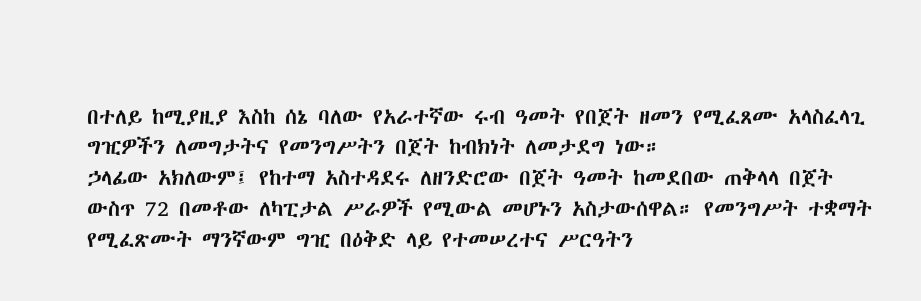በተለይ ከሚያዚያ እስከ ሰኔ ባለው የአራተኛው ሩብ ዓመት የበጀት ዘመን የሚፈጸሙ አላስፈላጊ ግዢዎችን ለመግታትና የመንግሥትን በጀት ከብክነት ለመታደግ ነው።
ኃላፊው አክለውም፤ የከተማ አስተዳደሩ ለዘንድሮው በጀት ዓመት ከመደበው ጠቅላላ በጀት ውስጥ 72 በመቶው ለካፒታል ሥራዎች የሚውል መሆኑን አስታውሰዋል። የመንግሥት ተቋማት የሚፈጽሙት ማንኛውም ግዢ በዕቅድ ላይ የተመሠረተና ሥርዓትን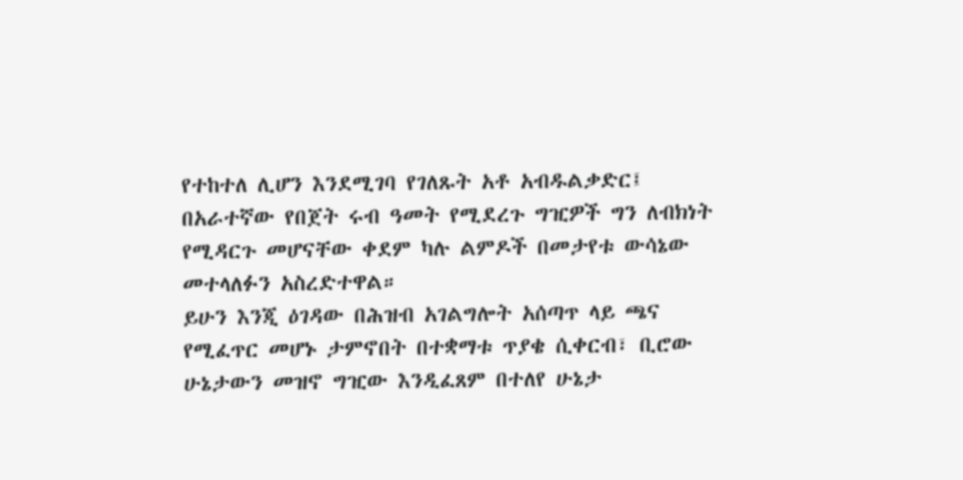የተከተለ ሊሆን እንደሚገባ የገለጹት አቶ አብዱልቃድር፤ በአራተኛው የበጀት ሩብ ዓመት የሚደረጉ ግዢዎች ግን ለብክነት የሚዳርጉ መሆናቸው ቀደም ካሉ ልምዶች በመታየቱ ውሳኔው መተላለፉን አስረድተዋል።
ይሁን እንጂ ዕገዳው በሕዝብ አገልግሎት አሰጣጥ ላይ ጫና የሚፈጥር መሆኑ ታምኖበት በተቋማቱ ጥያቄ ሲቀርብ፣ ቢሮው ሁኔታውን መዝኖ ግዢው እንዲፈጸም በተለየ ሁኔታ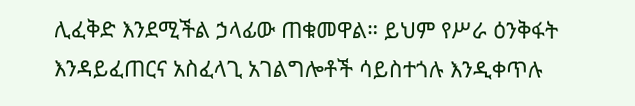ሊፈቅድ እንደሚችል ኃላፊው ጠቁመዋል። ይህም የሥራ ዕንቅፋት እንዳይፈጠርና አስፈላጊ አገልግሎቶች ሳይስተጎሉ እንዲቀጥሉ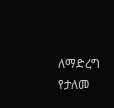ለማድረግ የታለመ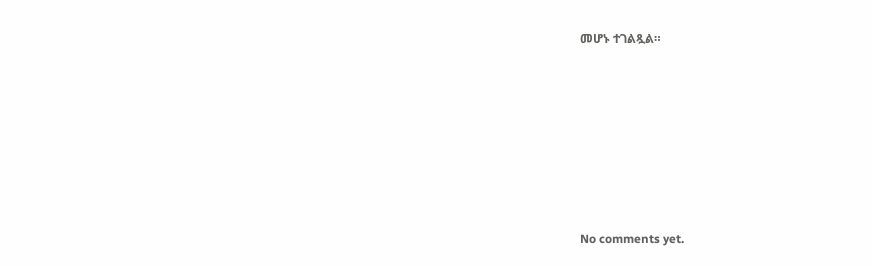መሆኑ ተገልጿል።









No comments yet.